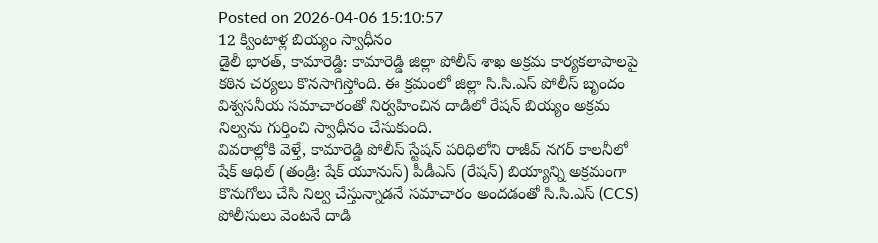Posted on 2026-04-06 15:10:57
12 క్వింటాళ్ల బియ్యం స్వాధీనం
డైలీ భారత్, కామారెడ్డి: కామారెడ్డి జిల్లా పోలీస్ శాఖ అక్రమ కార్యకలాపాలపై కఠిన చర్యలు కొనసాగిస్తోంది. ఈ క్రమంలో జిల్లా సి.సి.ఎస్ పోలీస్ బృందం విశ్వసనీయ సమాచారంతో నిర్వహించిన దాడిలో రేషన్ బియ్యం అక్రమ నిల్వను గుర్తించి స్వాధీనం చేసుకుంది.
వివరాల్లోకి వెళ్తే, కామారెడ్డి పోలీస్ స్టేషన్ పరిధిలోని రాజీవ్ నగర్ కాలనీలో షేక్ ఆధిల్ (తండ్రి: షేక్ యూనుస్) పీడీఎస్ (రేషన్) బియ్యాన్ని అక్రమంగా కొనుగోలు చేసి నిల్వ చేస్తున్నాడనే సమాచారం అందడంతో సి.సి.ఎస్ (CCS) పోలీసులు వెంటనే దాడి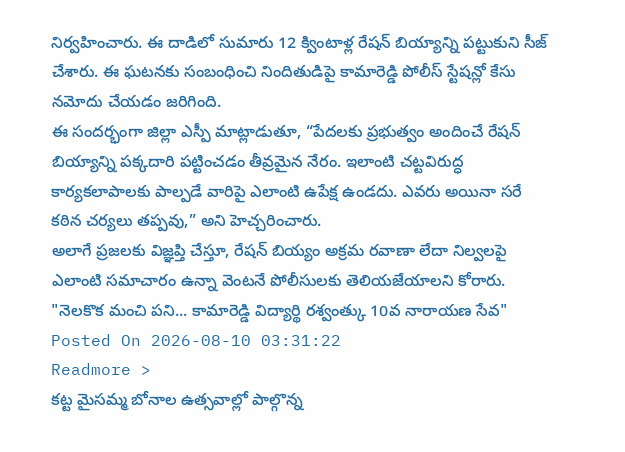నిర్వహించారు. ఈ దాడిలో సుమారు 12 క్వింటాళ్ల రేషన్ బియ్యాన్ని పట్టుకుని సీజ్ చేశారు. ఈ ఘటనకు సంబంధించి నిందితుడిపై కామారెడ్డి పోలీస్ స్టేషన్లో కేసు నమోదు చేయడం జరిగింది.
ఈ సందర్భంగా జిల్లా ఎస్పీ మాట్లాడుతూ, “పేదలకు ప్రభుత్వం అందించే రేషన్ బియ్యాన్ని పక్కదారి పట్టించడం తీవ్రమైన నేరం. ఇలాంటి చట్టవిరుద్ధ కార్యకలాపాలకు పాల్పడే వారిపై ఎలాంటి ఉపేక్ష ఉండదు. ఎవరు అయినా సరే కఠిన చర్యలు తప్పవు,” అని హెచ్చరించారు.
అలాగే ప్రజలకు విజ్ఞప్తి చేస్తూ, రేషన్ బియ్యం అక్రమ రవాణా లేదా నిల్వలపై ఎలాంటి సమాచారం ఉన్నా వెంటనే పోలీసులకు తెలియజేయాలని కోరారు.
"నెలకొక మంచి పని... కామారెడ్డి విద్యార్థి రశ్వంత్కు 10వ నారాయణ సేవ"
Posted On 2026-08-10 03:31:22
Readmore >
కట్ట మైసమ్మ బోనాల ఉత్సవాల్లో పాల్గొన్న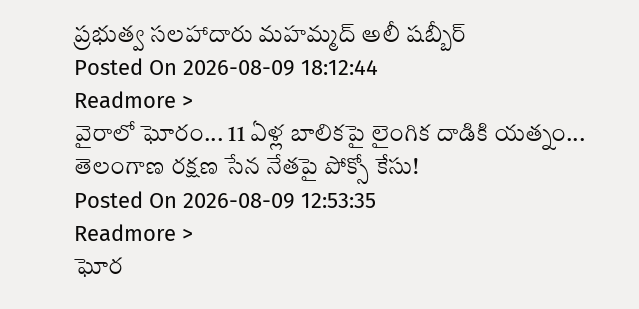ప్రభుత్వ సలహాదారు మహమ్మద్ అలీ షబ్బీర్
Posted On 2026-08-09 18:12:44
Readmore >
వైరాలో ఘోరం... 11 ఏళ్ల బాలికపై లైంగిక దాడికి యత్నం... తెలంగాణ రక్షణ సేన నేతపై పోక్సో కేసు!
Posted On 2026-08-09 12:53:35
Readmore >
ఘోర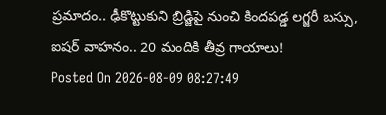ప్రమాదం.. ఢీకొట్టుకుని బ్రిడ్జిపై నుంచి కిందపడ్డ లగ్జరీ బస్సు, ఐషర్ వాహనం.. 20 మందికి తీవ్ర గాయాలు!
Posted On 2026-08-09 08:27:49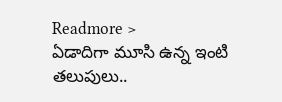Readmore >
ఏడాదిగా మూసి ఉన్న ఇంటి తలుపులు..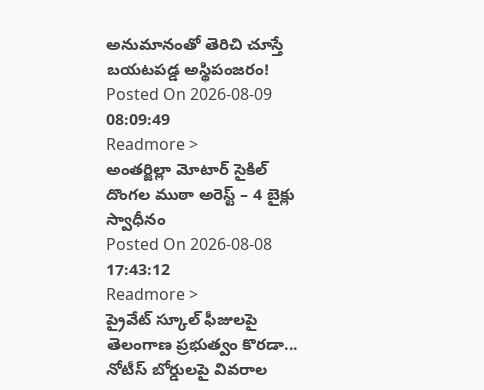అనుమానంతో తెరిచి చూస్తే బయటపడ్డ అస్థిపంజరం!
Posted On 2026-08-09 08:09:49
Readmore >
అంతర్జిల్లా మోటార్ సైకిల్ దొంగల ముఠా అరెస్ట్ – 4 బైక్లు స్వాధీనం
Posted On 2026-08-08 17:43:12
Readmore >
ప్రైవేట్ స్కూల్ ఫీజులపై తెలంగాణ ప్రభుత్వం కొరడా... నోటీస్ బోర్డులపై వివరాల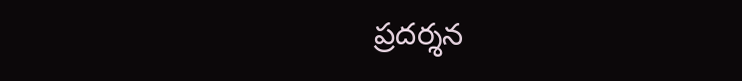ప్రదర్శన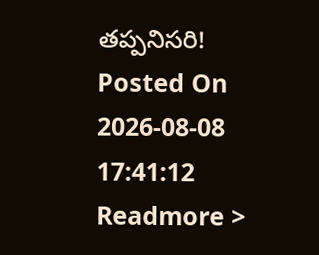తప్పనిసరి!
Posted On 2026-08-08 17:41:12
Readmore >